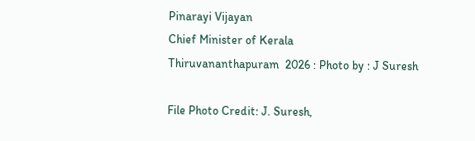Pinarayi Vijayan
Chief Minister of Kerala
Thiruvananthapuram  2026 : Photo by : J Suresh

File Photo Credit: J. Suresh,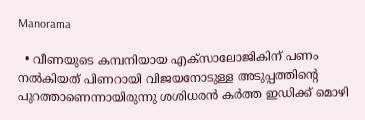Manorama

  • വീണയുടെ കമ്പനിയായ എക്സാലോജികിന് പണം നല്‍കിയത് പിണറായി വിജയനോടുള്ള അടുപ്പത്തിന്‍റെ പുറത്താണെന്നായിരുന്നു ശശിധരന്‍ കര്‍ത്ത ഇഡിക്ക് മൊഴി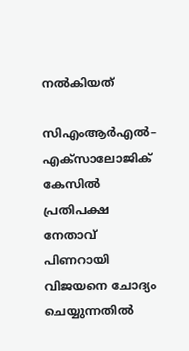നല്‍കിയത്

സിഎംആര്‍എല്‍– എക്സാലോജിക് കേസില്‍ പ്രതിപക്ഷ നേതാവ് പിണറായി വിജയനെ ചോദ്യം ചെയ്യുന്നതില്‍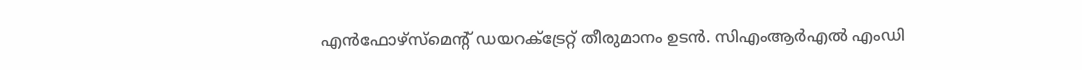എന്‍ഫോഴ്സ്മെന്റ് ഡയറക്ട്രേറ്റ് തീരുമാനം ഉടന്‍. സിഎംആര്‍എല്‍ എംഡി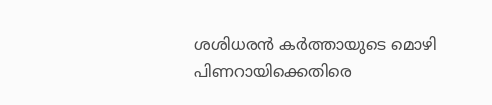ശശിധരന്‍ കര്‍ത്തായുടെ മൊഴി പിണറായിക്കെതിരെ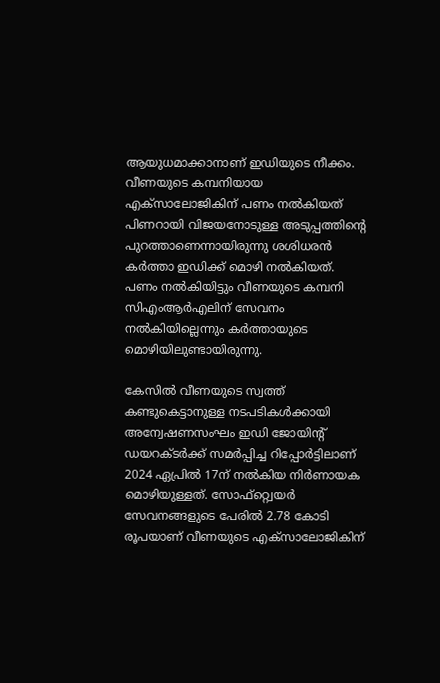ആയുധമാക്കാനാണ് ഇഡിയുടെ നീക്കം. വീണയുടെ കമ്പനിയായ എക്സാലോജികിന് പണം നല്‍കിയത് പിണറായി വിജയനോടുള്ള അടുപ്പത്തിന്‍റെ പുറത്താണെന്നായിരുന്നു ശശിധരന്‍ കര്‍ത്താ ഇഡിക്ക് മൊഴി നല്‍കിയത്. പണം നല്‍കിയിട്ടും വീണയുടെ കമ്പനി സിഎംആര്‍എലിന് സേവനം നല്‍കിയില്ലെന്നും കര്‍ത്തായുടെ മൊഴിയിലുണ്ടായിരുന്നു.

കേസില്‍ വീണയുടെ സ്വത്ത് കണ്ടുകെട്ടാനുള്ള നടപടികള്‍ക്കായി അന്വേഷണസംഘം ഇഡി ജോയിന്‍റ് ഡയറക്ടര്‍ക്ക് സമര്‍പ്പിച്ച റിപ്പോര്‍ട്ടിലാണ് 2024 ഏപ്രില്‍ 17ന് നല്‍കിയ നിര്‍ണായക മൊഴിയുള്ളത്. സോഫ്റ്റ്വെയര്‍ സേവനങ്ങളുടെ പേരില്‍ 2.78 കോടി രൂപയാണ് വീണയുടെ എക്സാലോജികിന്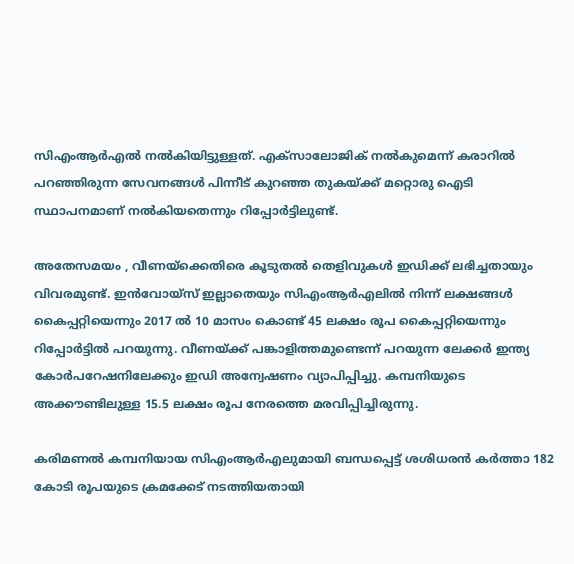സിഎംആര്‍എല്‍ നല്‍കിയിട്ടുള്ളത്. എക്സാലോജിക് നല്‍കുമെന്ന് കരാറില്‍ പറഞ്ഞിരുന്ന സേവനങ്ങള്‍ പിന്നീട് കുറഞ്ഞ തുകയ്ക്ക് മറ്റൊരു ഐടി സ്ഥാപനമാണ് നല്‍കിയതെന്നും റിപ്പോര്‍ട്ടിലുണ്ട്.

അതേസമയം , വീണയ്ക്കെതിരെ കൂടുതല്‍ തെളിവുകള്‍ ഇഡിക്ക് ലഭിച്ചതായും വിവരമുണ്ട്. ഇന്‍വോയ്സ് ഇല്ലാതെയും സിഎംആര്‍എലില്‍ നിന്ന് ലക്ഷങ്ങള്‍ കൈപ്പറ്റിയെന്നും 2017 ല്‍ 10 മാസം കൊണ്ട് 45 ലക്ഷം രൂപ കൈപ്പറ്റിയെന്നും റിപ്പോര്‍ട്ടില്‍ പറയുന്നു. വീണയ്ക്ക് പങ്കാളിത്തമുണ്ടെന്ന് പറയുന്ന ലേക്കര്‍ ഇന്ത്യ കോര്‍പറേഷനിലേക്കും ഇഡി അന്വേഷണം വ്യാപിപ്പിച്ചു. കമ്പനിയുടെ അക്കൗണ്ടിലുള്ള 15.5 ലക്ഷം രൂപ നേരത്തെ മരവിപ്പിച്ചിരുന്നു.

കരിമണല്‍ കമ്പനിയായ സിഎംആര്‍എലുമായി ബന്ധപ്പെട്ട് ശശിധരന്‍ കര്‍ത്താ 182 കോടി രൂപയുടെ ക്രമക്കേട് നടത്തിയതായി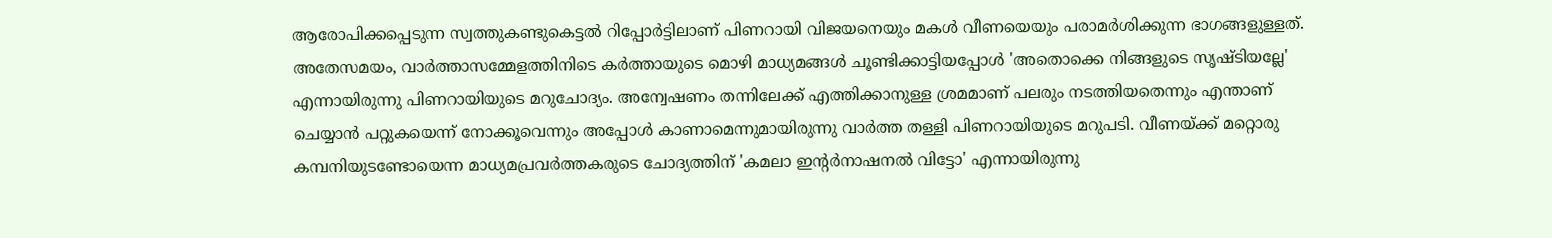ആരോപിക്കപ്പെടുന്ന സ്വത്തുകണ്ടുകെട്ടല്‍ റിപ്പോര്‍ട്ടിലാണ് പിണറായി വിജയനെയും മകള്‍ വീണയെയും പരാമര്‍ശിക്കുന്ന ഭാഗങ്ങളുള്ളത്. അതേസമയം, വാര്‍ത്താസമ്മേളത്തിനിടെ കര്‍ത്തായുടെ മൊഴി മാധ്യമങ്ങള്‍ ചൂണ്ടിക്കാട്ടിയപ്പോള്‍ 'അതൊക്കെ നിങ്ങളുടെ സൃഷ്ടിയല്ലേ' എന്നായിരുന്നു പിണറായിയുടെ മറുചോദ്യം. അന്വേഷണം തന്നിലേക്ക് എത്തിക്കാനുള്ള ശ്രമമാണ് പലരും നടത്തിയതെന്നും എന്താണ് ചെയ്യാന്‍ പറ്റുകയെന്ന് നോക്കൂവെന്നും അപ്പോള്‍ കാണാമെന്നുമായിരുന്നു വാര്‍ത്ത തള്ളി പിണറായിയുടെ മറുപടി. വീണയ്ക്ക് മറ്റൊരു കമ്പനിയുടണ്ടോയെന്ന മാധ്യമപ്രവര്‍ത്തകരുടെ ചോദ്യത്തിന് 'കമലാ ഇന്‍റര്‍നാഷനല്‍ വിട്ടോ' എന്നായിരുന്നു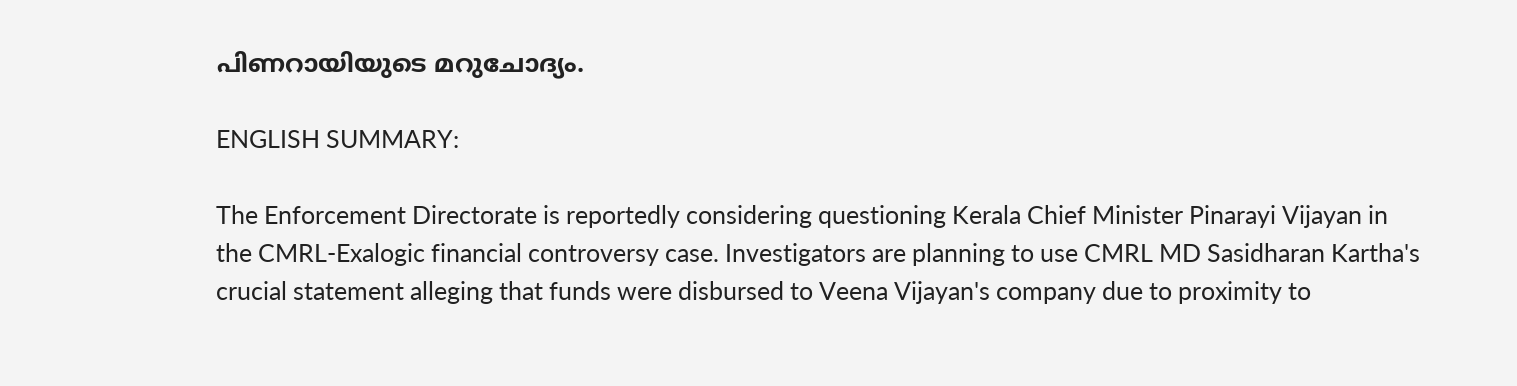പിണറായിയുടെ മറുചോദ്യം.

ENGLISH SUMMARY:

The Enforcement Directorate is reportedly considering questioning Kerala Chief Minister Pinarayi Vijayan in the CMRL-Exalogic financial controversy case. Investigators are planning to use CMRL MD Sasidharan Kartha's crucial statement alleging that funds were disbursed to Veena Vijayan's company due to proximity to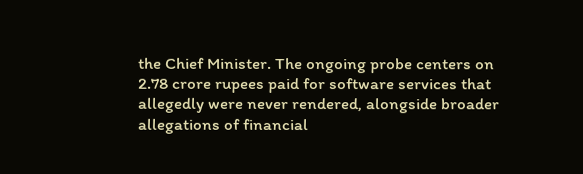the Chief Minister. The ongoing probe centers on 2.78 crore rupees paid for software services that allegedly were never rendered, alongside broader allegations of financial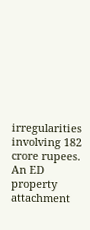irregularities involving 182 crore rupees. An ED property attachment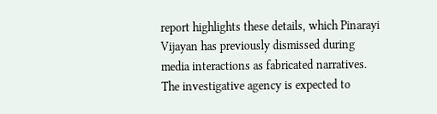report highlights these details, which Pinarayi Vijayan has previously dismissed during media interactions as fabricated narratives. The investigative agency is expected to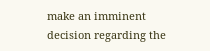make an imminent decision regarding the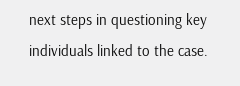next steps in questioning key individuals linked to the case.